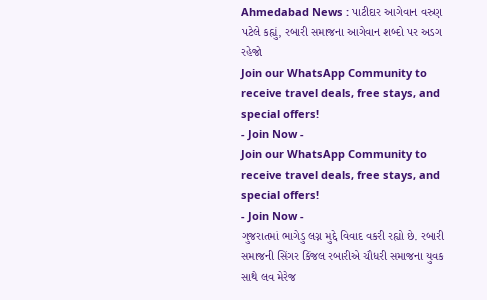Ahmedabad News : પાટીદાર આગેવાન વરુણ પટેલે કહ્યું, રબારી સમાજના આગેવાન શબ્દો પર અડગ રહેજો
Join our WhatsApp Community to receive travel deals, free stays, and special offers!
- Join Now -
Join our WhatsApp Community to receive travel deals, free stays, and special offers!
- Join Now -
ગુજરાતમાં ભાગેડુ લગ્ન મુદ્દે વિવાદ વકરી રહ્યો છે. રબારી સમાજની સિંગર કિંજલ રબારીએ ચૌધરી સમાજના યુવક સાથે લવ મેરેજ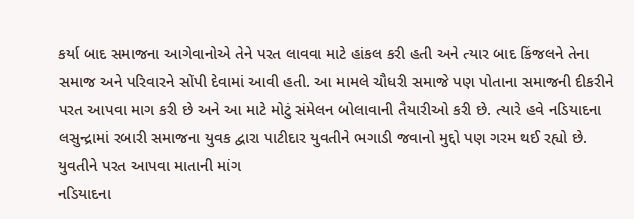કર્યા બાદ સમાજના આગેવાનોએ તેને પરત લાવવા માટે હાંકલ કરી હતી અને ત્યાર બાદ કિંજલને તેના સમાજ અને પરિવારને સોંપી દેવામાં આવી હતી. આ મામલે ચૌધરી સમાજે પણ પોતાના સમાજની દીકરીને પરત આપવા માગ કરી છે અને આ માટે મોટું સંમેલન બોલાવાની તૈયારીઓ કરી છે. ત્યારે હવે નડિયાદના લસુન્દ્રામાં રબારી સમાજના યુવક દ્વારા પાટીદાર યુવતીને ભગાડી જવાનો મુદ્દો પણ ગરમ થઈ રહ્યો છે.
યુવતીને પરત આપવા માતાની માંગ
નડિયાદના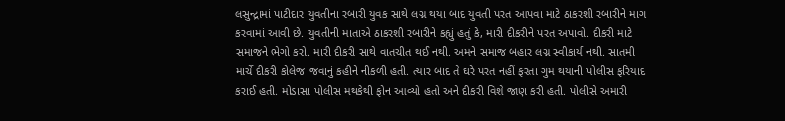લસુન્દ્રામાં પાટીદાર યુવતીના રબારી યુવક સાથે લગ્ન થયા બાદ યુવતી પરત આપવા માટે ઠાકરશી રબારીને માગ કરવામાં આવી છે. યુવતીની માતાએ ઠાકરશી રબારીને કહ્યું હતું કે, મારી દીકરીને પરત અપાવો. દીકરી માટે સમાજને ભેગો કરો. મારી દીકરી સાથે વાતચીત થઈ નથી. અમને સમાજ બહાર લગ્ન સ્વીકાર્ય નથી. સાતમી માર્ચે દીકરી કોલેજ જવાનું કહીને નીકળી હતી. ત્યાર બાદ તે ઘરે પરત નહીં ફરતા ગુમ થયાની પોલીસ ફરિયાદ કરાઈ હતી. મોડાસા પોલીસ મથકેથી ફોન આવ્યો હતો અને દીકરી વિશે જાણ કરી હતી. પોલીસે અમારી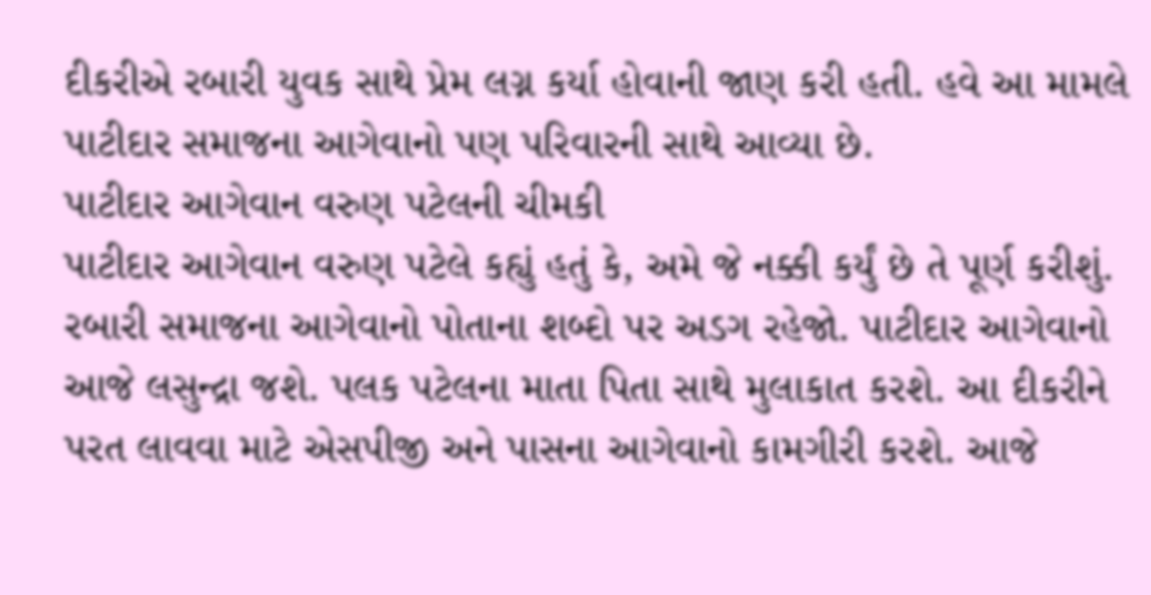દીકરીએ રબારી યુવક સાથે પ્રેમ લગ્ન કર્યા હોવાની જાણ કરી હતી. હવે આ મામલે પાટીદાર સમાજના આગેવાનો પણ પરિવારની સાથે આવ્યા છે.
પાટીદાર આગેવાન વરુણ પટેલની ચીમકી
પાટીદાર આગેવાન વરુણ પટેલે કહ્યું હતું કે, અમે જે નક્કી કર્યું છે તે પૂર્ણ કરીશું. રબારી સમાજના આગેવાનો પોતાના શબ્દો પર અડગ રહેજો. પાટીદાર આગેવાનો આજે લસુન્દ્રા જશે. પલક પટેલના માતા પિતા સાથે મુલાકાત કરશે. આ દીકરીને પરત લાવવા માટે એસપીજી અને પાસના આગેવાનો કામગીરી કરશે. આજે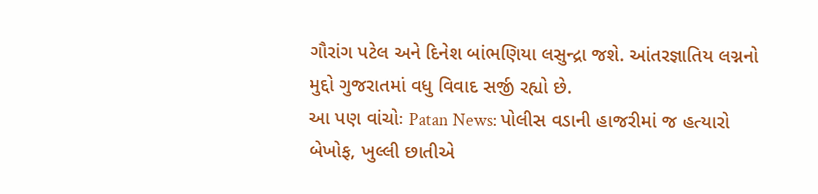ગૌરાંગ પટેલ અને દિનેશ બાંભણિયા લસુન્દ્રા જશે. આંતરજ્ઞાતિય લગ્નનો મુદ્દો ગુજરાતમાં વધુ વિવાદ સર્જી રહ્યો છે.
આ પણ વાંચોઃ Patan News: પોલીસ વડાની હાજરીમાં જ હત્યારો બેખોફ, ખુલ્લી છાતીએ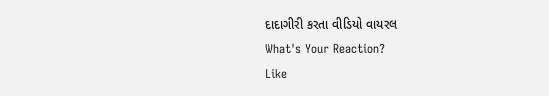દાદાગીરી કરતા વીડિયો વાયરલ
What's Your Reaction?
Like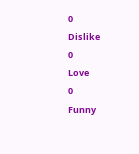0
Dislike
0
Love
0
Funny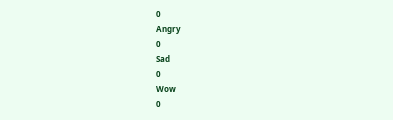0
Angry
0
Sad
0
Wow
0